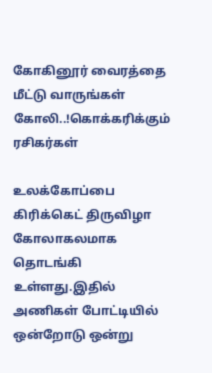கோகினூர் வைரத்தை மீட்டு வாருங்கள் கோலி..!கொக்கரிக்கும் ரசிகர்கள்

உலக்கோப்பை கிரிக்கெட் திருவிழா கோலாகலமாக தொடங்கி உள்ளது.இதில் அணிகள் போட்டியில் ஒன்றோடு ஒன்று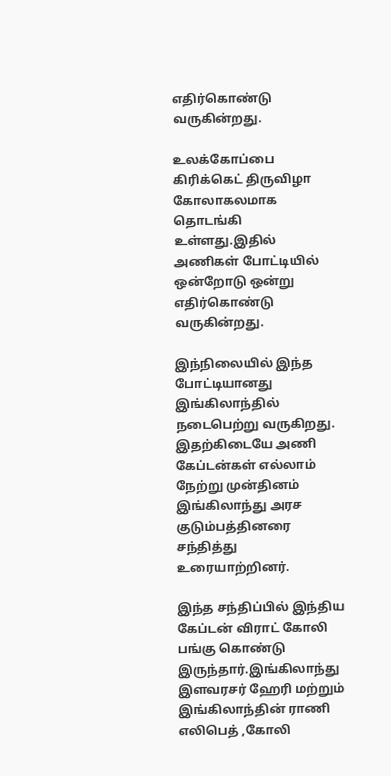எதிர்கொண்டு வருகின்றது.

உலக்கோப்பை கிரிக்கெட் திருவிழா கோலாகலமாக தொடங்கி உள்ளது.இதில் அணிகள் போட்டியில் ஒன்றோடு ஒன்று எதிர்கொண்டு வருகின்றது.

இந்நிலையில் இந்த போட்டியானது இங்கிலாந்தில் நடைபெற்று வருகிறது. இதற்கிடையே அணி கேப்டன்கள் எல்லாம் நேற்று முன்தினம் இங்கிலாந்து அரச குடும்பத்தினரை சந்தித்து உரையாற்றினர்.

இந்த சந்திப்பில் இந்திய கேப்டன் விராட் கோலி பங்கு கொண்டு இருந்தார்.இங்கிலாந்து  இளவரசர் ஹேரி மற்றும் இங்கிலாந்தின் ராணி  எலிபெத் ,கோலி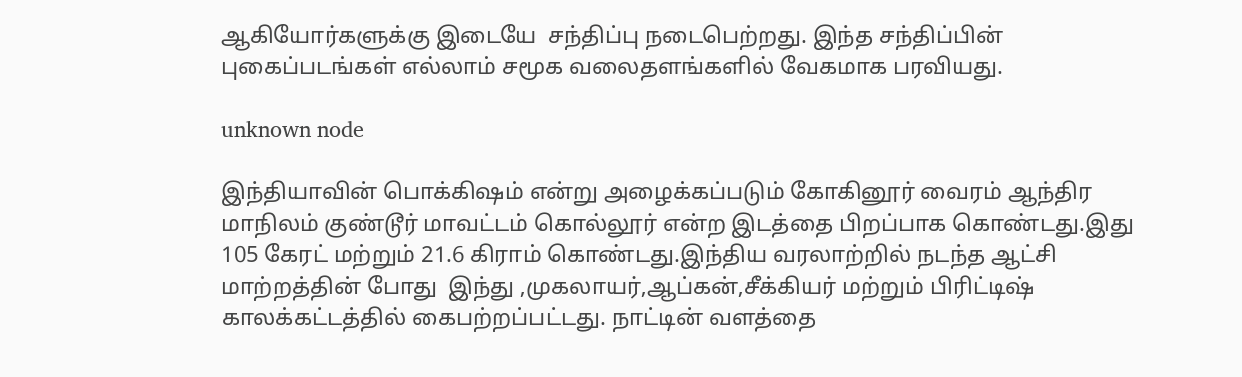ஆகியோர்களுக்கு இடையே  சந்திப்பு நடைபெற்றது. இந்த சந்திப்பின் புகைப்படங்கள் எல்லாம் சமூக வலைதளங்களில் வேகமாக பரவியது.

unknown node

இந்தியாவின் பொக்கிஷம் என்று அழைக்கப்படும் கோகினூர் வைரம் ஆந்திர மாநிலம் குண்டூர் மாவட்டம் கொல்லூர் என்ற இடத்தை பிறப்பாக கொண்டது.இது 105 கேரட் மற்றும் 21.6 கிராம் கொண்டது.இந்திய வரலாற்றில் நடந்த ஆட்சி மாற்றத்தின் போது  இந்து ,முகலாயர்,ஆப்கன்,சீக்கியர் மற்றும் பிரிட்டிஷ் காலக்கட்டத்தில் கைபற்றப்பட்டது. நாட்டின் வளத்தை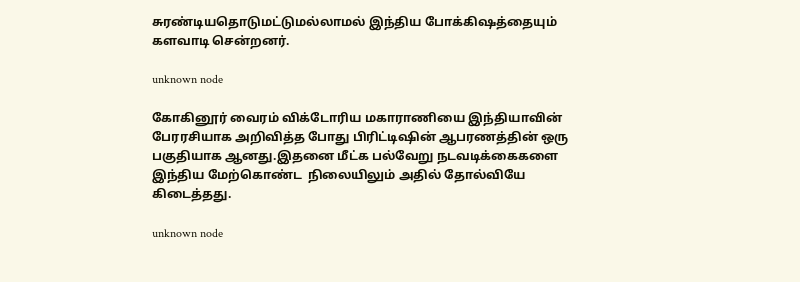சுரண்டியதொடுமட்டுமல்லாமல் இந்திய போக்கிஷத்தையும் களவாடி சென்றனர்.

unknown node

கோகினூர் வைரம் விக்டோரிய மகாராணியை இந்தியாவின் பேரரசியாக அறிவித்த போது பிரிட்டிஷின் ஆபரணத்தின் ஒரு பகுதியாக ஆனது.இதனை மீட்க பல்வேறு நடவடிக்கைகளை இந்திய மேற்கொண்ட  நிலையிலும் அதில் தோல்வியே கிடைத்தது.

unknown node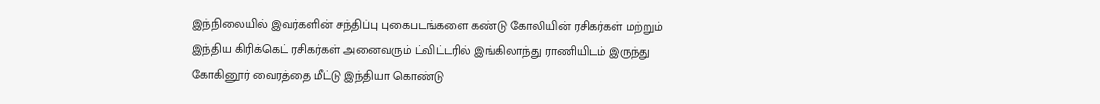இந்நிலையில் இவர்களின் சந்திப்பு புகைபடங்களை கண்டு கோலியின் ரசிகர்கள் மற்றும் இந்திய கிரிக்கெட் ரசிகர்கள் அனைவரும் ட்விட்டரில் இங்கிலாந்து ராணியிடம் இருந்து கோகினூர் வைரத்தை மீட்டு இந்தியா கொண்டு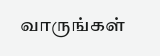வாருங்கள்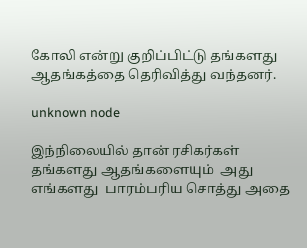கோலி என்று குறிப்பிட்டு தங்களது ஆதங்கத்தை தெரிவித்து வந்தனர்.

unknown node

இந்நிலையில் தான் ரசிகர்கள் தங்களது ஆதங்களையும்  அது எங்களது  பாரம்பரிய சொத்து அதை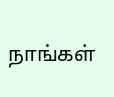நாங்கள்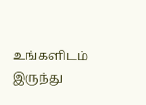உங்களிடம் இருந்து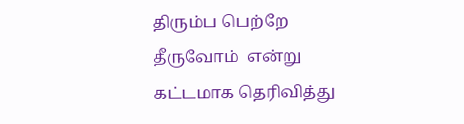திரும்ப பெற்றே தீருவோம்  என்று கட்டமாக தெரிவித்து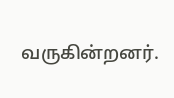வருகின்றனர்.